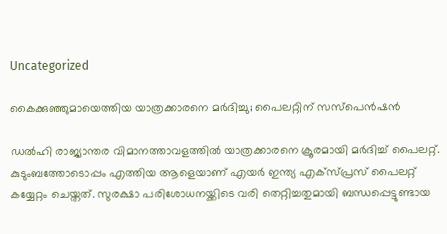Uncategorized

കൈക്കുഞ്ഞുമായെത്തിയ യാത്രക്കാരനെ മർദിച്ചു; പൈലറ്റിന് സസ്‌പെൻഷൻ

ഡല്‍ഹി രാജ്യാന്തര വിമാനത്താവളത്തില്‍ യാത്രക്കാരനെ ക്രൂരമായി മര്‍ദിച്ച് പൈലറ്റ്. കുടുംബത്തോടൊപ്പം എത്തിയ ആളെയാണ് എയര്‍ ഇന്ത്യ എക്സ്പ്രസ് പൈലറ്റ് കയ്യേറ്റം ചെയ്തത്. സുരക്ഷാ പരിശോധനയ്ക്കിടെ വരി തെറ്റിച്ചതുമായി ബന്ധപ്പെട്ടുണ്ടായ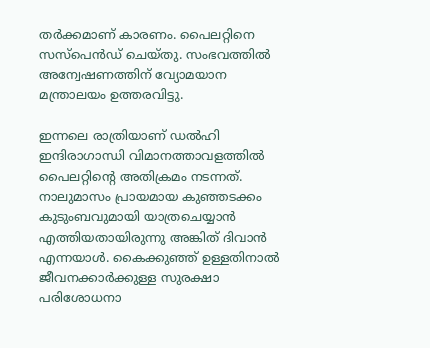തര്‍ക്കമാണ് കാരണം. പൈലറ്റിനെ സസ്‌പെന്‍ഡ് ചെയ്തു. സംഭവത്തിൽ അന്വേഷണത്തിന് വ്യോമയാന മന്ത്രാലയം ഉത്തരവിട്ടു.

ഇന്നലെ രാത്രിയാണ് ഡല്‍ഹി ഇന്ദിരാഗാന്ധി വിമാനത്താവളത്തില്‍ പൈലറ്റിന്‍റെ അതിക്രമം നടന്നത്. നാലുമാസം പ്രായമായ കുഞ്ഞടക്കം കുടുംബവുമായി യാത്രചെയ്യാന്‍ എത്തിയതായിരുന്നു അങ്കിത് ദിവാന്‍ എന്നയാള്‍. കൈക്കുഞ്ഞ് ഉള്ളതിനാല്‍ ജീവനക്കാര്‍ക്കുള്ള സുരക്ഷാ പരിശോധനാ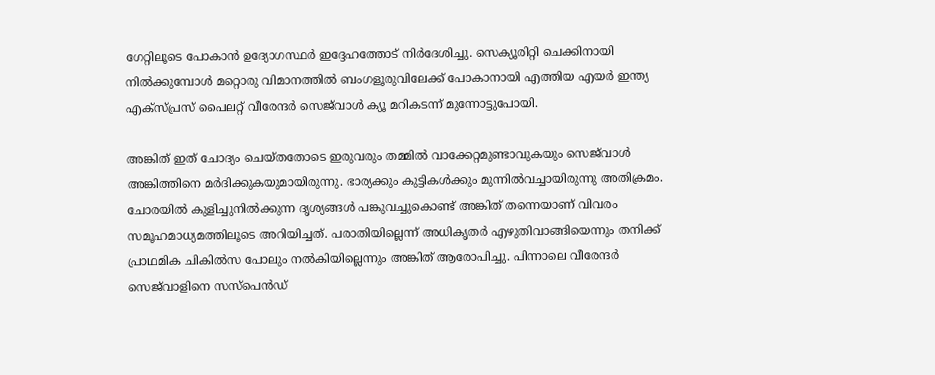ഗേറ്റിലൂടെ പോകാന്‍ ഉദ്യോഗസ്ഥര്‍ ഇദ്ദേഹത്തോട് നിര്‍ദേശിച്ചു. സെക്യൂരിറ്റി ചെക്കിനായി നില്‍ക്കുമ്പോള്‍ മറ്റൊരു വിമാനത്തില്‍ ബംഗളൂരുവിലേക്ക് പോകാനായി എത്തിയ എയര്‍ ഇന്ത്യ എക്സ്പ്രസ് പൈലറ്റ് വീരേന്ദര്‍ സെജ്‌വാള്‍ ക്യൂ മറികടന്ന് മുന്നോട്ടുപോയി.

അങ്കിത് ഇത് ചോദ്യം ചെയ്തതോടെ ഇരുവരും തമ്മില്‍ വാക്കേറ്റമുണ്ടാവുകയും സെജ്‌വാള്‍ അങ്കിത്തിനെ മര്‍ദിക്കുകയുമായിരുന്നു. ഭാര്യക്കും കുട്ടികള്‍ക്കും മുന്നില്‍വച്ചായിരുന്നു അതിക്രമം. ചോരയില്‍ കുളിച്ചുനില്‍ക്കുന്ന ദൃശ്യങ്ങള്‍ പങ്കുവച്ചുകൊണ്ട് അങ്കിത് തന്നെയാണ് വിവരം സമൂഹമാധ്യമത്തിലൂടെ അറിയിച്ചത്. പരാതിയില്ലെന്ന് അധികൃതര്‍ എഴുതിവാങ്ങിയെന്നും തനിക്ക് പ്രാഥമിക ചികില്‍സ പോലും നല്‍കിയില്ലെന്നും അങ്കിത് ആരോപിച്ചു. പിന്നാലെ വീരേന്ദര്‍ സെജ്‌വാളിനെ സസ്‌പെന്‍ഡ്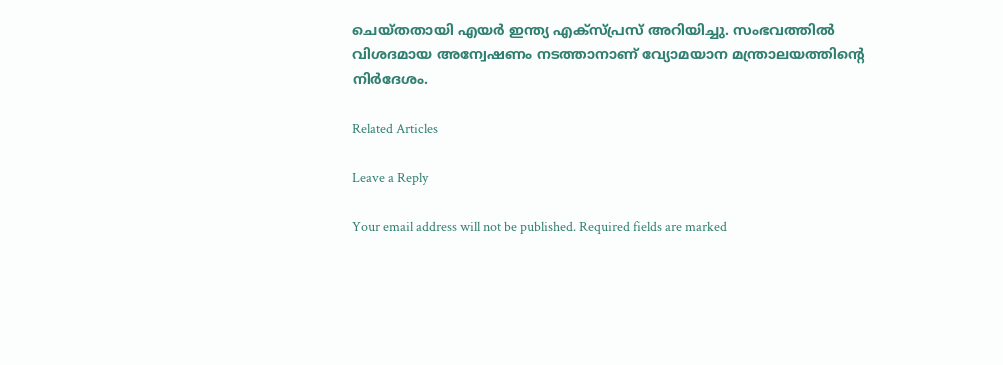ചെയ്തതായി എയര്‍ ഇന്ത്യ എക്സ്പ്രസ് അറിയിച്ചു. സംഭവത്തിൽ വിശദമായ അന്വേഷണം നടത്താനാണ് വ്യോമയാന മന്ത്രാലയത്തിന്‍റെ നിര്‍ദേശം.

Related Articles

Leave a Reply

Your email address will not be published. Required fields are marked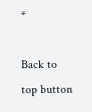*

Back to top button